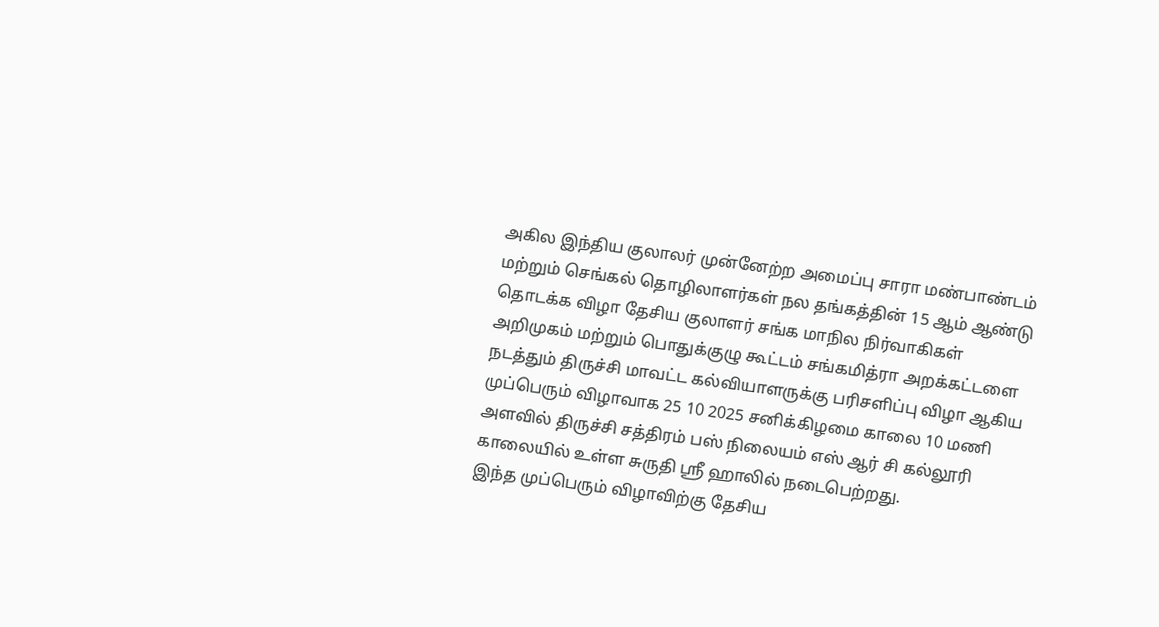அகில இந்திய குலாலர் முன்னேற்ற அமைப்பு சாரா மண்பாண்டம் மற்றும் செங்கல் தொழிலாளர்கள் நல தங்கத்தின் 15 ஆம் ஆண்டு தொடக்க விழா தேசிய குலாளர் சங்க மாநில நிர்வாகிகள் அறிமுகம் மற்றும் பொதுக்குழு கூட்டம் சங்கமித்ரா அறக்கட்டளை நடத்தும் திருச்சி மாவட்ட கல்வியாளருக்கு பரிசளிப்பு விழா ஆகிய முப்பெரும் விழாவாக 25 10 2025 சனிக்கிழமை காலை 10 மணி அளவில் திருச்சி சத்திரம் பஸ் நிலையம் எஸ் ஆர் சி கல்லூரி காலையில் உள்ள சுருதி ஸ்ரீ ஹாலில் நடைபெற்றது.
இந்த முப்பெரும் விழாவிற்கு தேசிய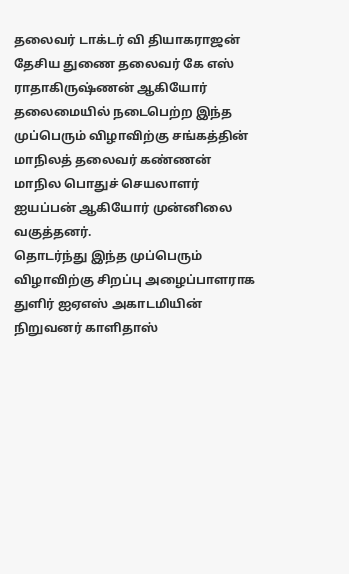தலைவர் டாக்டர் வி தியாகராஜன் தேசிய துணை தலைவர் கே எஸ் ராதாகிருஷ்ணன் ஆகியோர் தலைமையில் நடைபெற்ற இந்த முப்பெரும் விழாவிற்கு சங்கத்தின் மாநிலத் தலைவர் கண்ணன் மாநில பொதுச் செயலாளர் ஐயப்பன் ஆகியோர் முன்னிலை வகுத்தனர்.
தொடர்ந்து இந்த முப்பெரும் விழாவிற்கு சிறப்பு அழைப்பாளராக துளிர் ஐஏஎஸ் அகாடமியின் நிறுவனர் காளிதாஸ்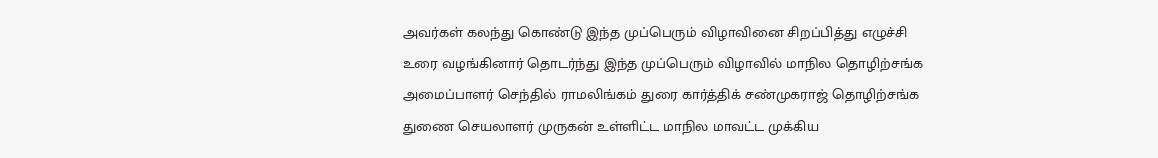அவர்கள் கலந்து கொண்டு இந்த முப்பெரும் விழாவினை சிறப்பித்து எழுச்சி உரை வழங்கினார் தொடர்ந்து இந்த முப்பெரும் விழாவில் மாநில தொழிற்சங்க அமைப்பாளர் செந்தில் ராமலிங்கம் துரை கார்த்திக் சண்முகராஜ் தொழிற்சங்க துணை செயலாளர் முருகன் உள்ளிட்ட மாநில மாவட்ட முக்கிய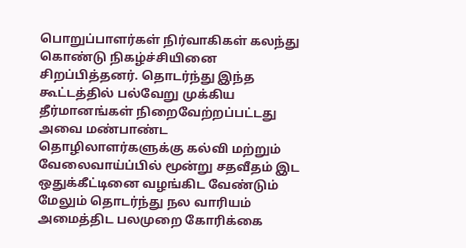பொறுப்பாளர்கள் நிர்வாகிகள் கலந்து கொண்டு நிகழ்ச்சியினை சிறப்பித்தனர். தொடர்ந்து இந்த கூட்டத்தில் பல்வேறு முக்கிய தீர்மானங்கள் நிறைவேற்றப்பட்டது அவை மண்பாண்ட தொழிலாளர்களுக்கு கல்வி மற்றும் வேலைவாய்ப்பில் மூன்று சதவீதம் இட ஒதுக்கீட்டினை வழங்கிட வேண்டும் மேலும் தொடர்ந்து நல வாரியம் அமைத்திட பலமுறை கோரிக்கை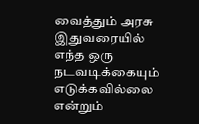வைத்தும் அரசு இதுவரையில் எந்த ஒரு நடவடிக்கையும் எடுக்கவில்லை என்றும்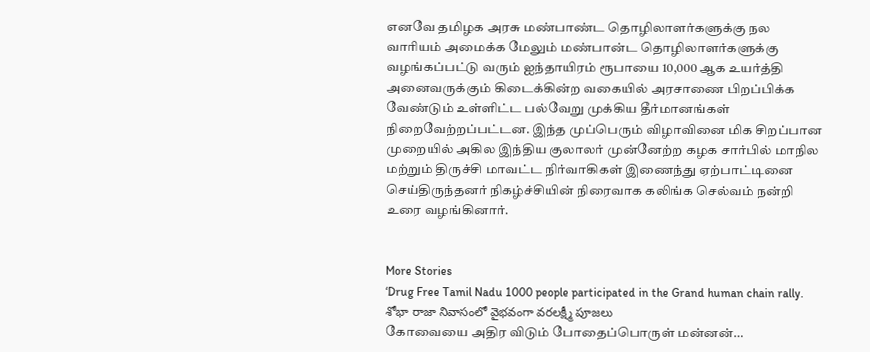எனவே தமிழக அரசு மண்பாண்ட தொழிலாளர்களுக்கு நல வாரியம் அமைக்க மேலும் மண்பான்ட தொழிலாளர்களுக்கு வழங்கப்பட்டு வரும் ஐந்தாயிரம் ரூபாயை 10,000 ஆக உயர்த்தி அனைவருக்கும் கிடைக்கின்ற வகையில் அரசாணை பிறப்பிக்க வேண்டும் உள்ளிட்ட பல்வேறு முக்கிய தீர்மானங்கள் நிறைவேற்றப்பட்டன. இந்த முப்பெரும் விழாவினை மிக சிறப்பான முறையில் அகில இந்திய குலாலர் முன்னேற்ற கழக சார்பில் மாநில மற்றும் திருச்சி மாவட்ட நிர்வாகிகள் இணைந்து ஏற்பாட்டினை செய்திருந்தனர் நிகழ்ச்சியின் நிரைவாக கலிங்க செல்வம் நன்றி உரை வழங்கினார்.


More Stories
‘Drug Free Tamil Nadu 1000 people participated in the Grand human chain rally.
శోభా రాజా నివాసంలో వైభవంగా వరలక్ష్మీ పూజలు
கோவையை அதிர விடும் போதைப்பொருள் மன்னன்…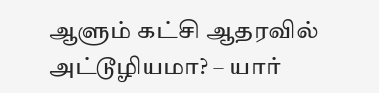ஆளும் கட்சி ஆதரவில் அட்டூழியமா? – யார்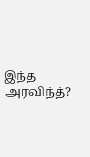இந்த அரவிந்த்?